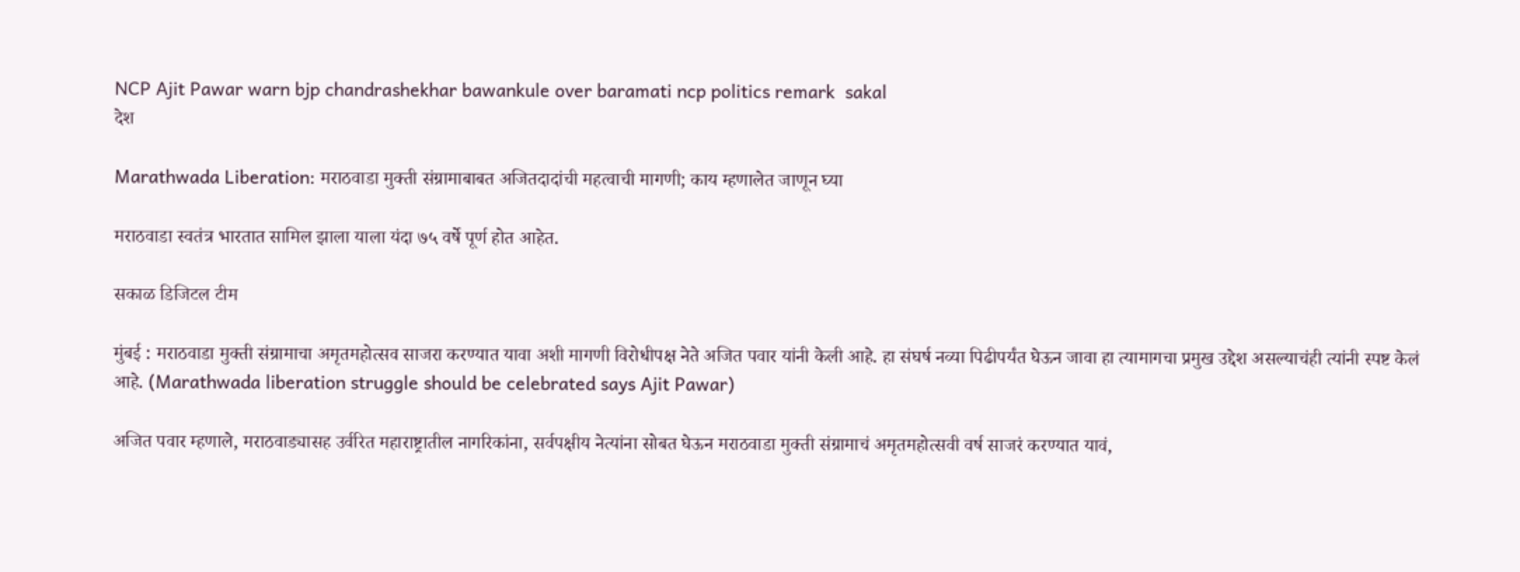NCP Ajit Pawar warn bjp chandrashekhar bawankule over baramati ncp politics remark  sakal
देश

Marathwada Liberation: मराठवाडा मुक्ती संग्रामाबाबत अजितदादांची महत्वाची मागणी; काय म्हणालेत जाणून घ्या

मराठवाडा स्वतंत्र भारतात सामिल झाला याला यंदा ७५ वर्षे पूर्ण होत आहेत.

सकाळ डिजिटल टीम

मुंबई : मराठवाडा मुक्ती संग्रामाचा अमृतमहोत्सव साजरा करण्यात यावा अशी मागणी विरोधीपक्ष नेते अजित पवार यांनी केली आहे. हा संघर्ष नव्या पिढीपर्यंत घेऊन जावा हा त्यामागचा प्रमुख उद्देश असल्याचंही त्यांनी स्पष्ट केलं आहे. (Marathwada liberation struggle should be celebrated says Ajit Pawar)

अजित पवार म्हणाले, मराठवाड्यासह उर्वरित महाराष्ट्रातील नागरिकांना, सर्वपक्षीय नेत्यांना सोबत घेऊन मराठवाडा मुक्ती संग्रामाचं अमृतमहोत्सवी वर्ष साजरं करण्यात यावं,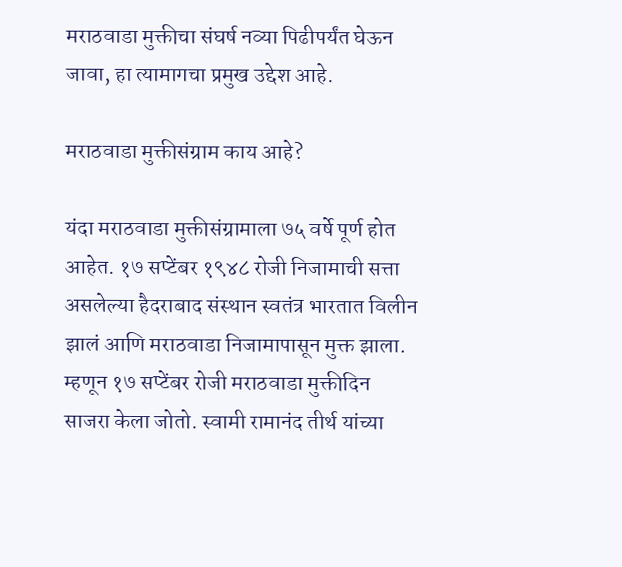मराठवाडा मुक्तीचा संघर्ष नव्या पिढीपर्यंत घेऊन जावा, हा त्यामागचा प्रमुख उद्देश आहे.

मराठवाडा मुक्तीसंग्राम काय आहे?

यंदा मराठवाडा मुक्तीसंग्रामाला ७५ वर्षे पूर्ण होत आहेत. १७ सप्टेंबर १९४८ रोजी निजामाची सत्ता असलेल्या हैदराबाद संस्थान स्वतंत्र भारतात विलीन झालं आणि मराठवाडा निजामापासून मुक्त झाला. म्हणून १७ सप्टेंबर रोजी मराठवाडा मुक्तीदिन साजरा केला जोतो. स्वामी रामानंद तीर्थ यांच्या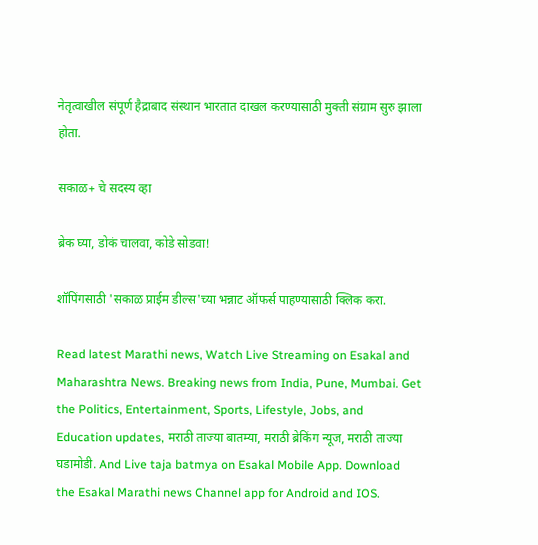नेतृत्वाखील संपूर्ण हैद्राबाद संस्थान भारतात दाखल करण्यासाठी मुक्ती संग्राम सुरु झाला होता.

सकाळ+ चे सदस्य व्हा

ब्रेक घ्या, डोकं चालवा, कोडे सोडवा!

शॉपिंगसाठी 'सकाळ प्राईम डील्स'च्या भन्नाट ऑफर्स पाहण्यासाठी क्लिक करा.

Read latest Marathi news, Watch Live Streaming on Esakal and Maharashtra News. Breaking news from India, Pune, Mumbai. Get the Politics, Entertainment, Sports, Lifestyle, Jobs, and Education updates, मराठी ताज्या बातम्या, मराठी ब्रेकिंग न्यूज, मराठी ताज्या घडामोडी. And Live taja batmya on Esakal Mobile App. Download the Esakal Marathi news Channel app for Android and IOS.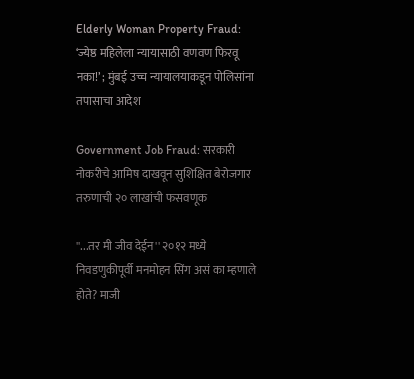Elderly Woman Property Fraud: ‘ज्येष्ठ महिलेला न्यायासाठी वणवण फिरवू नका!’ ; मुंबई उच्च न्यायालयाकडून पोलिसांना तपासाचा आदेश

Government Job Fraud: सरकारी नोकरीचे आमिष दाखवून सुशिक्षित बेरोजगार तरुणाची २० लाखांची फसवणूक

''...तर मी जीव देईन'' २०१२ मध्ये निवडणुकीपूर्वी मनमोहन सिंग असं का म्हणाले होते? माजी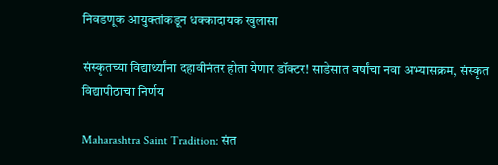निवडणूक आयुक्तांकडून धक्कादायक खुलासा

संस्कृतच्या विद्यार्थ्यांना दहावीनंतर होता येणार डॉक्टर! साडेसात वर्षांचा नवा अभ्यासक्रम, संस्कृत विद्यापीठाचा निर्णय

Maharashtra Saint Tradition: संत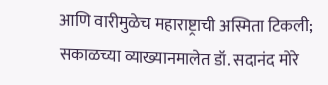आणि वारीमुळेच महाराष्ट्राची अस्मिता टिकली; सकाळच्या व्याख्यानमालेत डॉ. सदानंद मोरे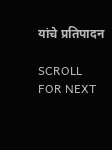यांचे प्रतिपादन

SCROLL FOR NEXT